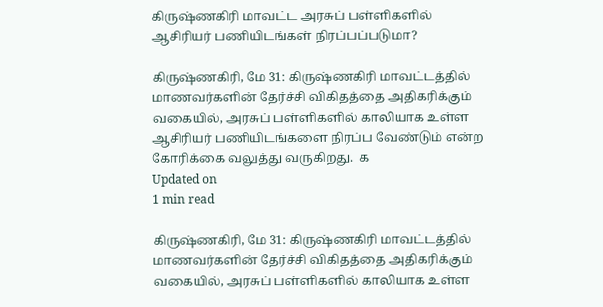கிருஷ்ணகிரி மாவட்ட அரசுப் பள்ளிகளில் ஆசிரியர் பணியிடங்கள் நிரப்பப்படுமா?

கிருஷ்ணகிரி, மே 31: கிருஷ்ணகிரி மாவட்டத்தில் மாணவர்களின் தேர்ச்சி விகிதத்தை அதிகரிக்கும் வகையில், அரசுப் பள்ளிகளில் காலியாக உள்ள ஆசிரியர் பணியிடங்களை நிரப்ப வேண்டும் என்ற கோரிக்கை வலுத்து வருகிறது.  க
Updated on
1 min read

கிருஷ்ணகிரி, மே 31: கிருஷ்ணகிரி மாவட்டத்தில் மாணவர்களின் தேர்ச்சி விகிதத்தை அதிகரிக்கும் வகையில், அரசுப் பள்ளிகளில் காலியாக உள்ள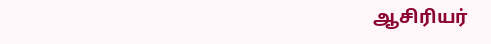ஆசிரியர்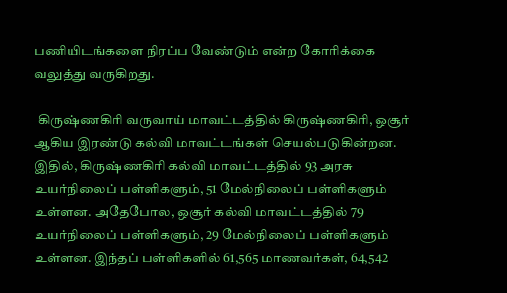பணியிடங்களை நிரப்ப வேண்டும் என்ற கோரிக்கை வலுத்து வருகிறது.

 கிருஷ்ணகிரி வருவாய் மாவட்டத்தில் கிருஷ்ணகிரி, ஒசூர் ஆகிய இரண்டு கல்வி மாவட்டங்கள் செயல்படுகின்றன. இதில், கிருஷ்ணகிரி கல்வி மாவட்டத்தில் 93 அரசு உயர்நிலைப் பள்ளிகளும், 51 மேல்நிலைப் பள்ளிகளும் உள்ளன. அதேபோல, ஒசூர் கல்வி மாவட்டத்தில் 79 உயர்நிலைப் பள்ளிகளும், 29 மேல்நிலைப் பள்ளிகளும் உள்ளன. இந்தப் பள்ளிகளில் 61,565 மாணவர்கள், 64,542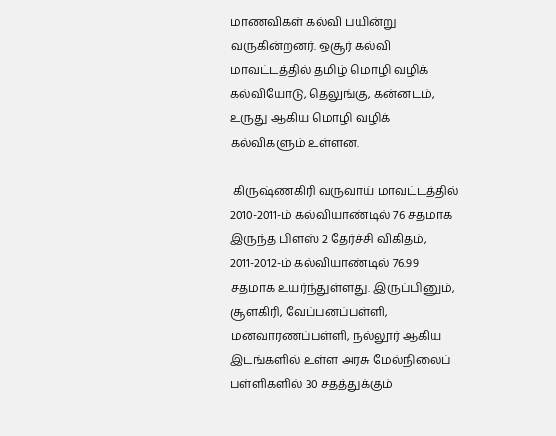மாணவிகள் கல்வி பயின்று வருகின்றனர். ஒசூர் கல்வி மாவட்டத்தில் தமிழ் மொழி வழிக் கல்வியோடு, தெலுங்கு, கன்னடம், உருது ஆகிய மொழி வழிக் கல்விகளும் உள்ளன.

 கிருஷ்ணகிரி வருவாய் மாவட்டத்தில் 2010-2011-ம் கல்வியாண்டில் 76 சதமாக இருந்த பிளஸ் 2 தேர்ச்சி விகிதம், 2011-2012-ம் கல்வியாண்டில் 76.99 சதமாக உயர்ந்துள்ளது. இருப்பினும், சூளகிரி, வேப்பனப்பள்ளி, மனவாரணப்பள்ளி, நல்லூர் ஆகிய இடங்களில் உள்ள அரசு மேல்நிலைப் பள்ளிகளில் 30 சதத்துக்கும்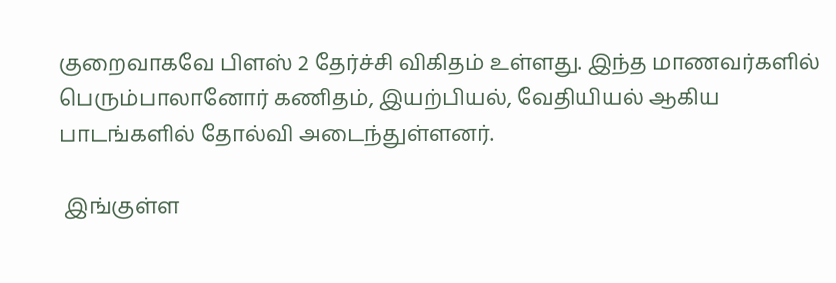குறைவாகவே பிளஸ் 2 தேர்ச்சி விகிதம் உள்ளது. இந்த மாணவர்களில் பெரும்பாலானோர் கணிதம், இயற்பியல், வேதியியல் ஆகிய பாடங்களில் தோல்வி அடைந்துள்ளனர்.

 இங்குள்ள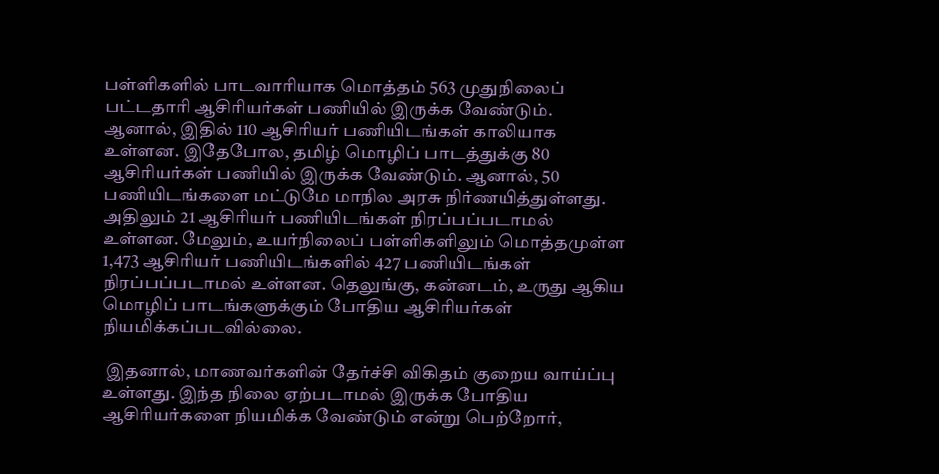பள்ளிகளில் பாடவாரியாக மொத்தம் 563 முதுநிலைப் பட்டதாரி ஆசிரியர்கள் பணியில் இருக்க வேண்டும். ஆனால், இதில் 110 ஆசிரியர் பணியிடங்கள் காலியாக உள்ளன. இதேபோல, தமிழ் மொழிப் பாடத்துக்கு 80 ஆசிரியர்கள் பணியில் இருக்க வேண்டும். ஆனால், 50 பணியிடங்களை மட்டுமே மாநில அரசு நிர்ணயித்துள்ளது. அதிலும் 21 ஆசிரியர் பணியிடங்கள் நிரப்பப்படாமல் உள்ளன. மேலும், உயர்நிலைப் பள்ளிகளிலும் மொத்தமுள்ள 1,473 ஆசிரியர் பணியிடங்களில் 427 பணியிடங்கள் நிரப்பப்படாமல் உள்ளன. தெலுங்கு, கன்னடம், உருது ஆகிய மொழிப் பாடங்களுக்கும் போதிய ஆசிரியர்கள் நியமிக்கப்படவில்லை.

 இதனால், மாணவர்களின் தேர்ச்சி விகிதம் குறைய வாய்ப்பு உள்ளது. இந்த நிலை ஏற்படாமல் இருக்க போதிய ஆசிரியர்களை நியமிக்க வேண்டும் என்று பெற்றோர்,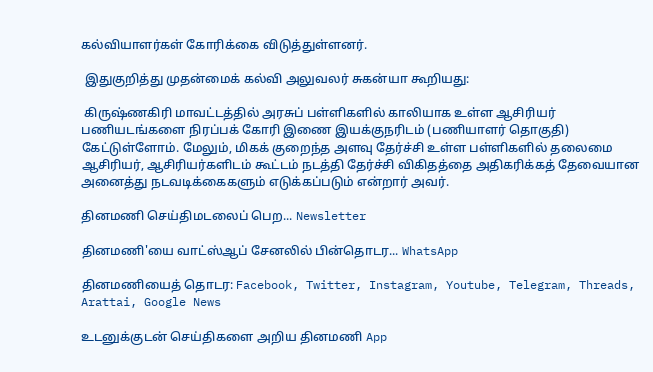கல்வியாளர்கள் கோரிக்கை விடுத்துள்ளனர்.

 இதுகுறித்து முதன்மைக் கல்வி அலுவலர் சுகன்யா கூறியது:

 கிருஷ்ணகிரி மாவட்டத்தில் அரசுப் பள்ளிகளில் காலியாக உள்ள ஆசிரியர் பணியடங்களை நிரப்பக் கோரி இணை இயக்குநரிடம் (பணியாளர் தொகுதி) கேட்டுள்ளோம். மேலும், மிகக் குறைந்த அளவு தேர்ச்சி உள்ள பள்ளிகளில் தலைமை ஆசிரியர், ஆசிரியர்களிடம் கூட்டம் நடத்தி தேர்ச்சி விகிதத்தை அதிகரிக்கத் தேவையான அனைத்து நடவடிக்கைகளும் எடுக்கப்படும் என்றார் அவர்.

தினமணி செய்திமடலைப் பெற... Newsletter

தினமணி'யை வாட்ஸ்ஆப் சேனலில் பின்தொடர... WhatsApp

தினமணியைத் தொடர: Facebook, Twitter, Instagram, Youtube, Telegram, Threads, Arattai, Google News

உடனுக்குடன் செய்திகளை அறிய தினமணி App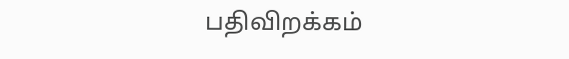பதிவிறக்கம்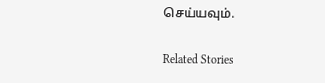செய்யவும்.

Related Stories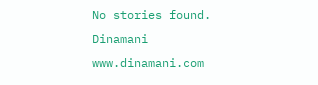No stories found.
Dinamani
www.dinamani.com